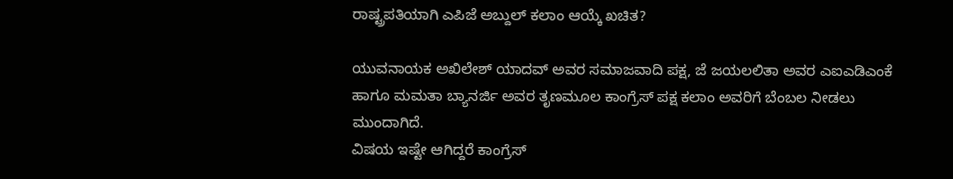ರಾಷ್ಟ್ರಪತಿಯಾಗಿ ಎಪಿಜೆ ಅಬ್ದುಲ್ ಕಲಾಂ ಆಯ್ಕೆ ಖಚಿತ?

ಯುವನಾಯಕ ಅಖಿಲೇಶ್ ಯಾದವ್ ಅವರ ಸಮಾಜವಾದಿ ಪಕ್ಷ, ಜೆ ಜಯಲಲಿತಾ ಅವರ ಎಐಎಡಿಎಂಕೆ ಹಾಗೂ ಮಮತಾ ಬ್ಯಾನರ್ಜಿ ಅವರ ತೃಣಮೂಲ ಕಾಂಗ್ರೆಸ್ ಪಕ್ಷ ಕಲಾಂ ಅವರಿಗೆ ಬೆಂಬಲ ನೀಡಲು ಮುಂದಾಗಿದೆ.
ವಿಷಯ ಇಷ್ಟೇ ಆಗಿದ್ದರೆ ಕಾಂಗ್ರೆಸ್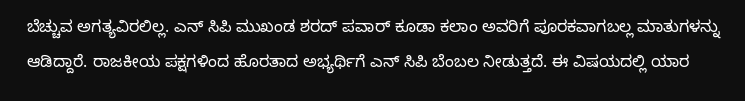ಬೆಚ್ಚುವ ಅಗತ್ಯವಿರಲಿಲ್ಲ. ಎನ್ ಸಿಪಿ ಮುಖಂಡ ಶರದ್ ಪವಾರ್ ಕೂಡಾ ಕಲಾಂ ಅವರಿಗೆ ಪೂರಕವಾಗಬಲ್ಲ ಮಾತುಗಳನ್ನು ಆಡಿದ್ದಾರೆ. ರಾಜಕೀಯ ಪಕ್ಷಗಳಿಂದ ಹೊರತಾದ ಅಭ್ಯರ್ಥಿಗೆ ಎನ್ ಸಿಪಿ ಬೆಂಬಲ ನೀಡುತ್ತದೆ. ಈ ವಿಷಯದಲ್ಲಿ ಯಾರ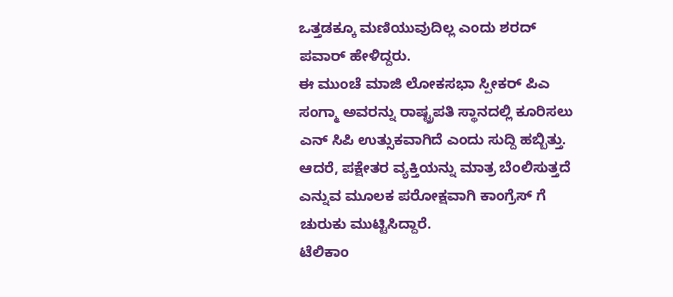ಒತ್ತಡಕ್ಕೂ ಮಣಿಯುವುದಿಲ್ಲ ಎಂದು ಶರದ್ ಪವಾರ್ ಹೇಳಿದ್ದರು.
ಈ ಮುಂಚೆ ಮಾಜಿ ಲೋಕಸಭಾ ಸ್ಪೀಕರ್ ಪಿಎ ಸಂಗ್ಮಾ ಅವರನ್ನು ರಾಷ್ಟ್ರಪತಿ ಸ್ಥಾನದಲ್ಲಿ ಕೂರಿಸಲು ಎನ್ ಸಿಪಿ ಉತ್ಸುಕವಾಗಿದೆ ಎಂದು ಸುದ್ದಿ ಹಬ್ಬಿತ್ತು. ಆದರೆ, ಪಕ್ಷೇತರ ವ್ಯಕ್ತಿಯನ್ನು ಮಾತ್ರ ಬೆಂಲಿಸುತ್ತದೆ ಎನ್ನುವ ಮೂಲಕ ಪರೋಕ್ಷವಾಗಿ ಕಾಂಗ್ರೆಸ್ ಗೆ ಚುರುಕು ಮುಟ್ಟಿಸಿದ್ದಾರೆ.
ಟೆಲಿಕಾಂ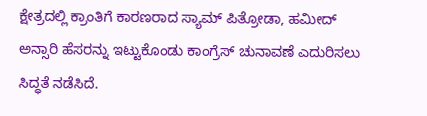ಕ್ಷೇತ್ರದಲ್ಲಿ ಕ್ರಾಂತಿಗೆ ಕಾರಣರಾದ ಸ್ಯಾಮ್ ಪಿತ್ರೋಡಾ, ಹಮೀದ್ ಅನ್ಸಾರಿ ಹೆಸರನ್ನು ಇಟ್ಟುಕೊಂಡು ಕಾಂಗ್ರೆಸ್ ಚುನಾವಣೆ ಎದುರಿಸಲು ಸಿದ್ಧತೆ ನಡೆಸಿದೆ.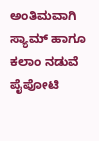ಅಂತಿಮವಾಗಿ ಸ್ಯಾಮ್ ಹಾಗೂ ಕಲಾಂ ನಡುವೆ ಪೈಪೋಟಿ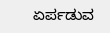ಏರ್ಪಡುವ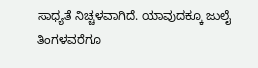ಸಾಧ್ಯತೆ ನಿಚ್ಚಳವಾಗಿದೆ. ಯಾವುದಕ್ಕೂ ಜುಲೈ ತಿಂಗಳವರೆಗೂ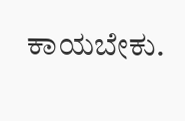ಕಾಯಬೇಕು.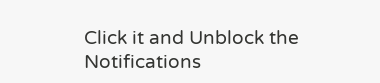Click it and Unblock the Notifications